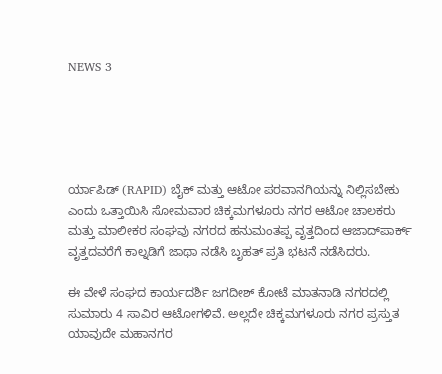NEWS 3





ರ್ಯಾಪಿಡ್ (RAPID) ಬೈಕ್ ಮತ್ತು ಆಟೋ ಪರವಾನಗಿಯನ್ನು ನಿಲ್ಲಿಸಬೇಕು ಎಂದು ಒತ್ತಾಯಿಸಿ ಸೋಮವಾರ ಚಿಕ್ಕಮಗಳೂರು ನಗರ ಆಟೋ ಚಾಲಕರು ಮತ್ತು ಮಾಲೀಕರ ಸಂಘವು ನಗರದ ಹನುಮಂತಪ್ಪ ವೃತ್ತದಿಂದ ಆಜಾದ್‍ಪಾರ್ಕ್ ವೃತ್ತದವರೆಗೆ ಕಾಲ್ನಡಿಗೆ ಜಾಥಾ ನಡೆಸಿ ಬೃಹತ್ ಪ್ರತಿ ಭಟನೆ ನಡೆಸಿದರು.

ಈ ವೇಳೆ ಸಂಘದ ಕಾರ್ಯದರ್ಶಿ ಜಗದೀಶ್ ಕೋಟೆ ಮಾತನಾಡಿ ನಗರದಲ್ಲಿ ಸುಮಾರು 4 ಸಾವಿರ ಆಟೋಗಳಿವೆ. ಅಲ್ಲದೇ ಚಿಕ್ಕಮಗಳೂರು ನಗರ ಪ್ರಸ್ತುತ ಯಾವುದೇ ಮಹಾನಗರ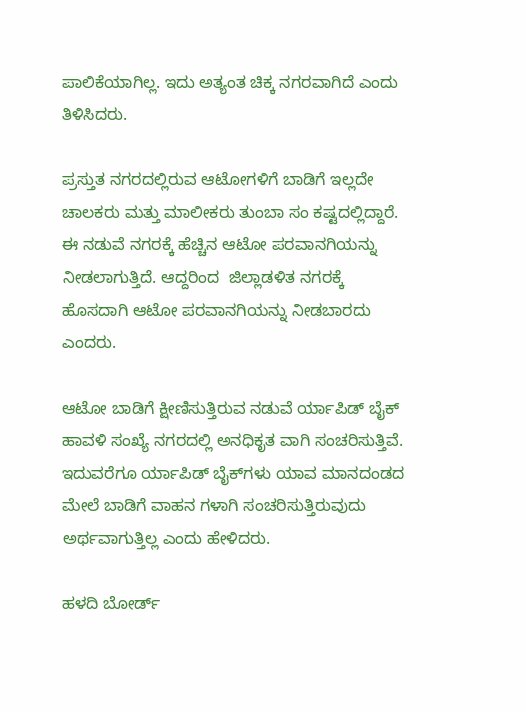ಪಾಲಿಕೆಯಾಗಿಲ್ಲ. ಇದು ಅತ್ಯಂತ ಚಿಕ್ಕ ನಗರವಾಗಿದೆ ಎಂದು ತಿಳಿಸಿದರು.

ಪ್ರಸ್ತುತ ನಗರದಲ್ಲಿರುವ ಆಟೋಗಳಿಗೆ ಬಾಡಿಗೆ ಇಲ್ಲದೇ ಚಾಲಕರು ಮತ್ತು ಮಾಲೀಕರು ತುಂಬಾ ಸಂ ಕಷ್ಟದಲ್ಲಿದ್ದಾರೆ. ಈ ನಡುವೆ ನಗರಕ್ಕೆ ಹೆಚ್ಚಿನ ಆಟೋ ಪರವಾನಗಿಯನ್ನು ನೀಡಲಾಗುತ್ತಿದೆ. ಆದ್ದರಿಂದ  ಜಿಲ್ಲಾಡಳಿತ ನಗರಕ್ಕೆ ಹೊಸದಾಗಿ ಆಟೋ ಪರವಾನಗಿಯನ್ನು ನೀಡಬಾರದು ಎಂದರು.

ಆಟೋ ಬಾಡಿಗೆ ಕ್ಷೀಣಿಸುತ್ತಿರುವ ನಡುವೆ ರ್ಯಾಪಿಡ್ ಬೈಕ್ ಹಾವಳಿ ಸಂಖ್ಯೆ ನಗರದಲ್ಲಿ ಅನಧಿಕೃತ ವಾಗಿ ಸಂಚರಿಸುತ್ತಿವೆ. ಇದುವರೆಗೂ ರ್ಯಾಪಿಡ್ ಬೈಕ್‍ಗಳು ಯಾವ ಮಾನದಂಡದ ಮೇಲೆ ಬಾಡಿಗೆ ವಾಹನ ಗಳಾಗಿ ಸಂಚರಿಸುತ್ತಿರುವುದು ಅರ್ಥವಾಗುತ್ತಿಲ್ಲ ಎಂದು ಹೇಳಿದರು.

ಹಳದಿ ಬೋರ್ಡ್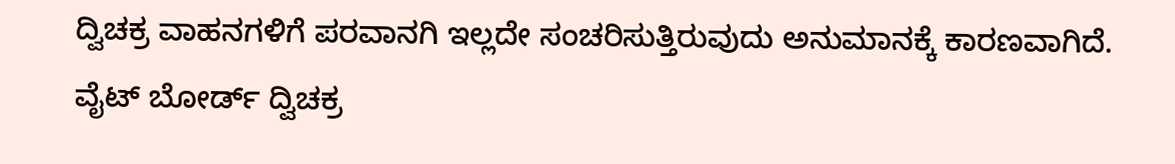ದ್ವಿಚಕ್ರ ವಾಹನಗಳಿಗೆ ಪರವಾನಗಿ ಇಲ್ಲದೇ ಸಂಚರಿಸುತ್ತಿರುವುದು ಅನುಮಾನಕ್ಕೆ ಕಾರಣವಾಗಿದೆ. ವೈಟ್ ಬೋರ್ಡ್ ದ್ವಿಚಕ್ರ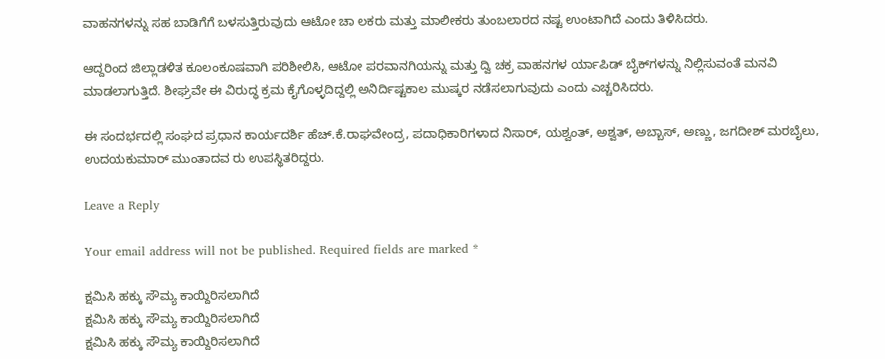ವಾಹನಗಳನ್ನು ಸಹ ಬಾಡಿಗೆಗೆ ಬಳಸುತ್ತಿರುವುದು ಆಟೋ ಚಾ ಲಕರು ಮತ್ತು ಮಾಲೀಕರು ತುಂಬಲಾರದ ನಷ್ಟ ಉಂಟಾಗಿದೆ ಎಂದು ತಿಳಿಸಿದರು.

ಆದ್ದರಿಂದ ಜಿಲ್ಲಾಡಳಿತ ಕೂಲಂಕೂಷವಾಗಿ ಪರಿಶೀಲಿಸಿ, ಆಟೋ ಪರವಾನಗಿಯನ್ನು ಮತ್ತು ದ್ವಿ ಚಕ್ರ ವಾಹನಗಳ ರ್ಯಾಪಿಡ್ ಬೈಕ್‍ಗಳನ್ನು ನಿಲ್ಲಿಸುವಂತೆ ಮನವಿ ಮಾಡಲಾಗುತ್ತಿದೆ. ಶೀಘ್ರವೇ ಈ ವಿರುದ್ಧ ಕ್ರಮ ಕೈಗೊಳ್ಳದಿದ್ದಲ್ಲಿ ಅನಿರ್ದಿಷ್ಟಕಾಲ ಮುಷ್ಕರ ನಡೆಸಲಾಗುವುದು ಎಂದು ಎಚ್ಚರಿಸಿದರು.

ಈ ಸಂದರ್ಭದಲ್ಲಿ ಸಂಘದ ಪ್ರಧಾನ ಕಾರ್ಯದರ್ಶಿ ಹೆಚ್.ಕೆ.ರಾಘವೇಂದ್ರ, ಪದಾಧಿಕಾರಿಗಳಾದ ನಿಸಾರ್, ಯಶ್ವಂತ್, ಅಶ್ವತ್, ಅಬ್ಬಾಸ್, ಅಣ್ಣು, ಜಗದೀಶ್ ಮರಬೈಲು, ಉದಯಕುಮಾರ್ ಮುಂತಾದವ ರು ಉಪಸ್ಥಿತರಿದ್ದರು.

Leave a Reply

Your email address will not be published. Required fields are marked *

ಕ್ಷಮಿಸಿ ಹಕ್ಕು ಸೌಮ್ಯ ಕಾಯ್ದಿರಿಸಲಾಗಿದೆ
ಕ್ಷಮಿಸಿ ಹಕ್ಕು ಸೌಮ್ಯ ಕಾಯ್ದಿರಿಸಲಾಗಿದೆ
ಕ್ಷಮಿಸಿ ಹಕ್ಕು ಸೌಮ್ಯ ಕಾಯ್ದಿರಿಸಲಾಗಿದೆ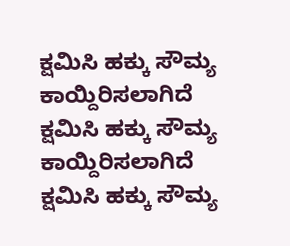ಕ್ಷಮಿಸಿ ಹಕ್ಕು ಸೌಮ್ಯ ಕಾಯ್ದಿರಿಸಲಾಗಿದೆ
ಕ್ಷಮಿಸಿ ಹಕ್ಕು ಸೌಮ್ಯ ಕಾಯ್ದಿರಿಸಲಾಗಿದೆ
ಕ್ಷಮಿಸಿ ಹಕ್ಕು ಸೌಮ್ಯ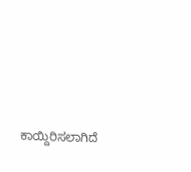ಕಾಯ್ದಿರಿಸಲಾಗಿದೆ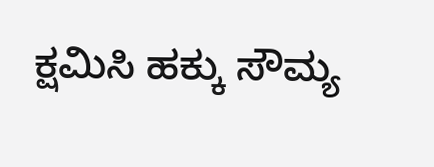ಕ್ಷಮಿಸಿ ಹಕ್ಕು ಸೌಮ್ಯ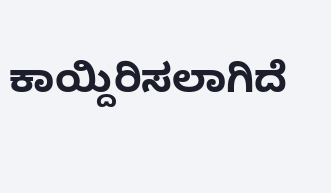ಕಾಯ್ದಿರಿಸಲಾಗಿದೆ